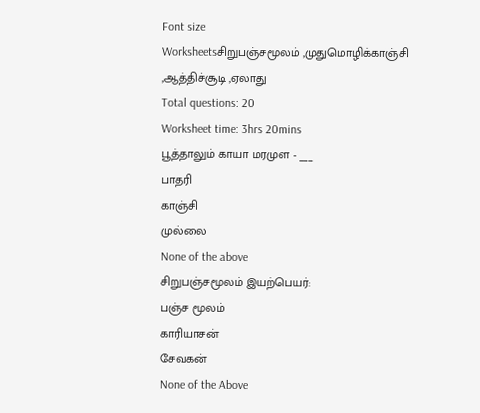Font size
Worksheetsசிறுபஞ்சமூலம் ,முதுமொழிக்காஞ்சி ,ஆத்திச்சூடி ,ஏலாது
Total questions: 20
Worksheet time: 3hrs 20mins
பூத்தாலும் காயா மரமுள - ___
பாதரி
காஞ்சி
முல்லை
None of the above
சிறுபஞ்சமூலம் இயற்பெயர்:
பஞ்ச மூலம்
காரியாசன்
சேவகன்
None of the Above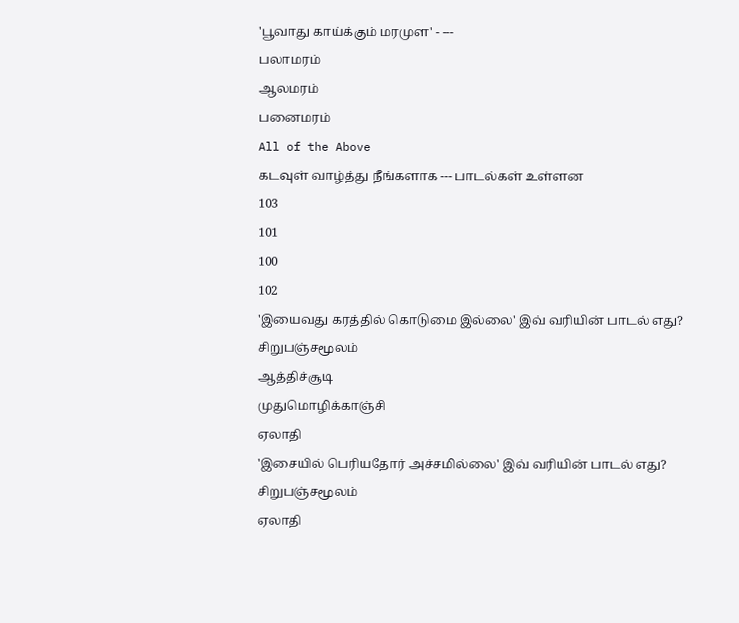'பூவாது காய்க்கும் மரமுள' - ---
பலாமரம்
ஆலமரம்
பனைமரம்
All of the Above
கடவுள் வாழ்த்து நீங்களாக --- பாடல்கள் உள்ளன
103
101
100
102
'இயைவது கரத்தில் கொடுமை இல்லை' இவ் வரியின் பாடல் எது?
சிறுபஞ்சமூலம்
ஆத்திச்சூடி
முதுமொழிக்காஞ்சி
ஏலாதி
'இசையில் பெரியதோர் அச்சமில்லை' இவ் வரியின் பாடல் எது?
சிறுபஞ்சமூலம்
ஏலாதி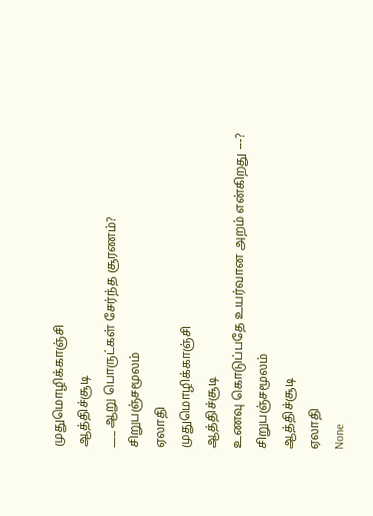முதுமொழிக்காஞ்சி
ஆத்திச்சூடி
___ ஆறு பொருட்கள் சேர்ந்த சூரணம்?
சிறுபஞ்சமூலம்
ஏலாதி
முதுமொழிக்காஞ்சி
ஆத்திச்சூடி
உணவு கொடுப்பதே உயர்வான அறம் என்கிறது ---?
சிறுபஞ்சமூலம்
ஆத்திச்சூடி
ஏலாதி
None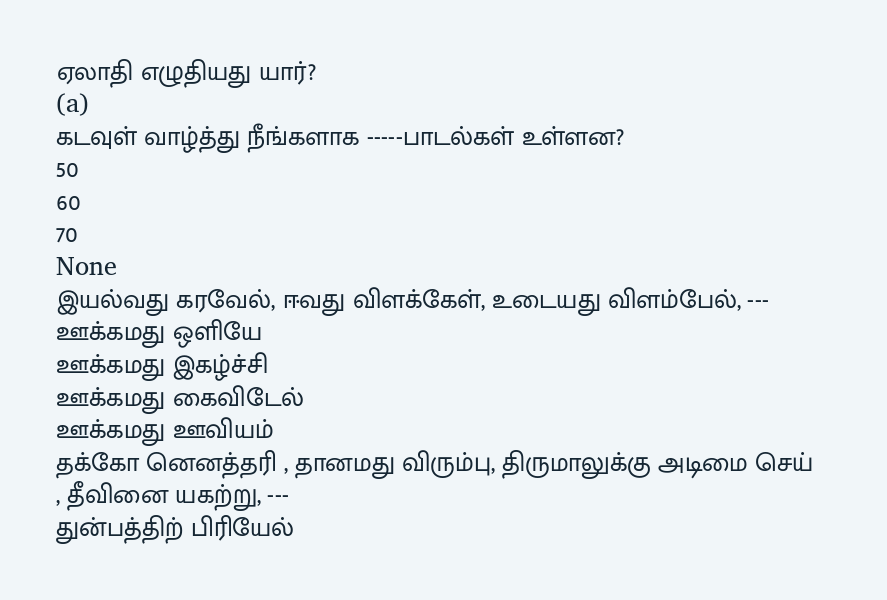ஏலாதி எழுதியது யார்?
(a)
கடவுள் வாழ்த்து நீங்களாக -----பாடல்கள் உள்ளன?
50
60
70
None
இயல்வது கரவேல், ஈவது விளக்கேள், உடையது விளம்பேல், ---
ஊக்கமது ஒளியே
ஊக்கமது இகழ்ச்சி
ஊக்கமது கைவிடேல்
ஊக்கமது ஊவியம்
தக்கோ னெனத்தரி , தானமது விரும்பு, திருமாலுக்கு அடிமை செய் , தீவினை யகற்று, ---
துன்பத்திற் பிரியேல்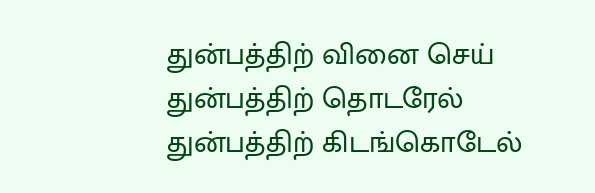துன்பத்திற் வினை செய்
துன்பத்திற் தொடரேல்
துன்பத்திற் கிடங்கொடேல்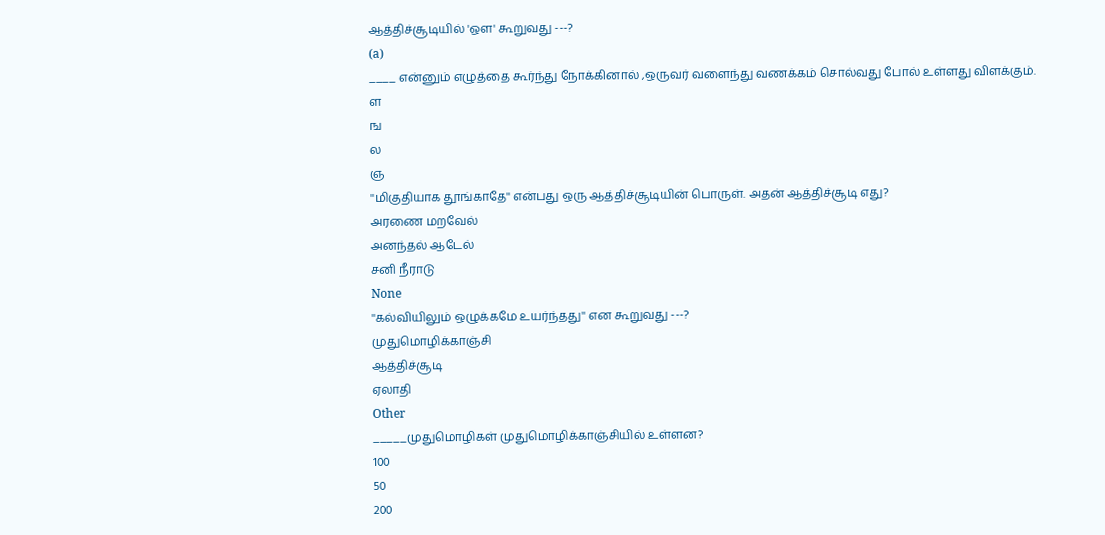ஆத்திச்சூடியில் 'ஔ' கூறுவது ---?
(a)
____ என்னும் எழுத்தை கூர்ந்து நோக்கினால் ,ஒருவர் வளைந்து வணக்கம் சொல்வது போல் உள்ளது விளக்கும்.
ள
ங
ல
ஞ
''மிகுதியாக தூங்காதே'' என்பது ஒரு ஆத்திச்சூடியின் பொருள். அதன் ஆத்திச்சூடி எது?
அரணை மறவேல்
அனந்தல் ஆடேல்
சனி நீராடு
None
''கல்வியிலும் ஒழுக்கமே உயர்ந்தது'' என கூறுவது ---?
முதுமொழிக்காஞ்சி
ஆத்திச்சூடி
ஏலாதி
Other
_____முதுமொழிகள் முதுமொழிக்காஞ்சியில் உள்ளன?
100
50
200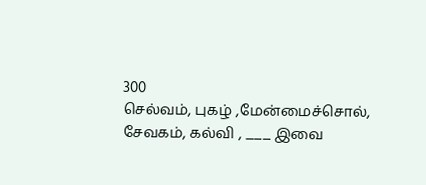300
செல்வம், புகழ் ,மேன்மைச்சொல், சேவகம், கல்வி , ___ இவை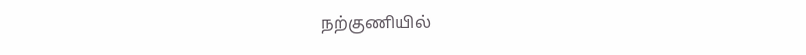நற்குணியில்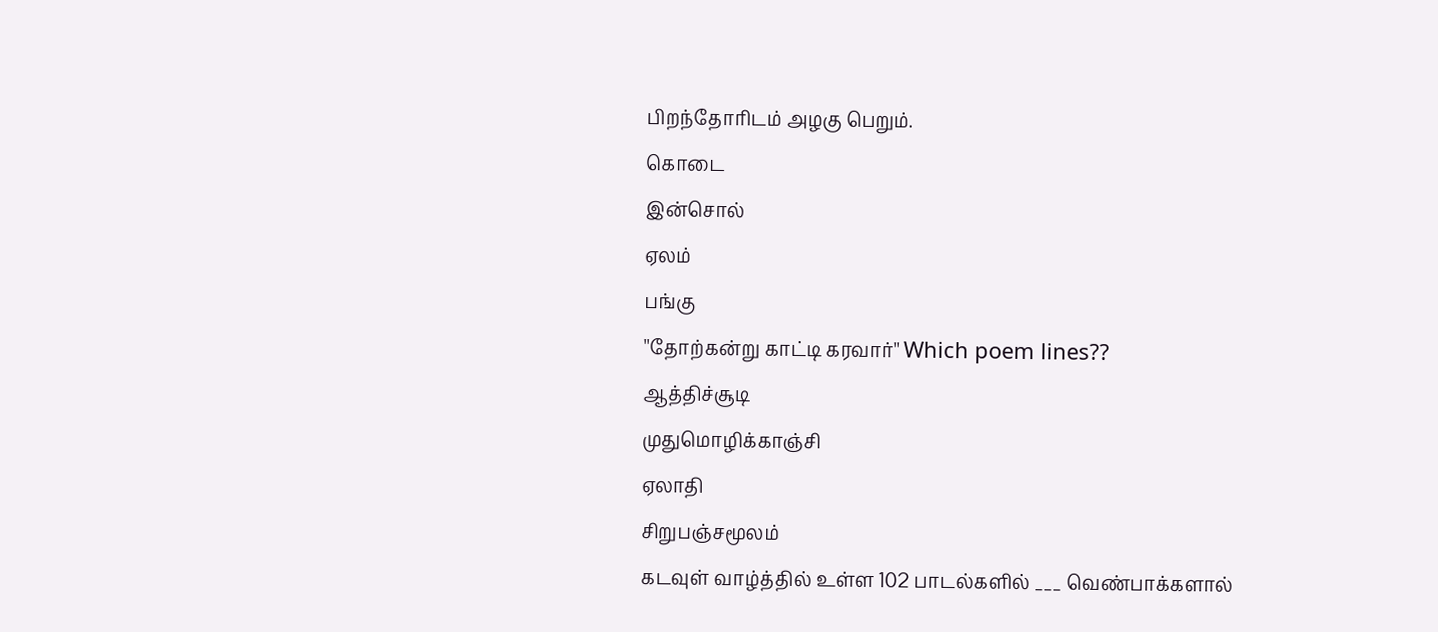பிறந்தோரிடம் அழகு பெறும்.
கொடை
இன்சொல்
ஏலம்
பங்கு
''தோற்கன்று காட்டி கரவார்'' Which poem lines??
ஆத்திச்சூடி
முதுமொழிக்காஞ்சி
ஏலாதி
சிறுபஞ்சமூலம்
கடவுள் வாழ்த்தில் உள்ள 102 பாடல்களில் ___ வெண்பாக்களால்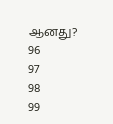ஆனது?
96
97
98
99